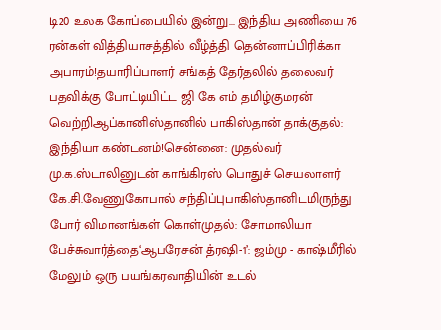டி20 உலக கோப்பையில் இன்று... இந்திய அணியை 76 ரன்கள் வித்தியாசத்தில் வீழ்த்தி தென்னாப்பிரிக்கா அபாரம்!தயாரிப்பாளர் சங்கத் தேர்தலில் தலைவர் பதவிக்கு போட்டியிட்ட ஜி கே எம் தமிழ்குமரன் வெற்றிஆப்கானிஸ்தானில் பாகிஸ்தான் தாக்குதல்: இந்தியா கண்டனம்!சென்னை: முதல்வர் மு.க.ஸ்டாலினுடன் காங்கிரஸ் பொதுச் செயலாளர் கே.சி.வேணுகோபால் சந்திப்புபாகிஸ்தானிடமிருந்து போர் விமானங்கள் கொள்முதல்: சோமாலியா பேச்சுவார்த்தை‘ஆபரேசன் த்ரஷி-1’: ஜம்மு - காஷ்மீரில் மேலும் ஒரு பயங்கரவாதியின் உடல்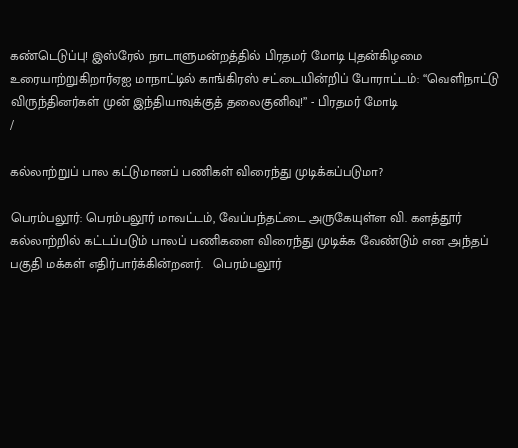கண்டெடுப்பு! இஸ்ரேல் நாடாளுமன்றத்தில் பிரதமர் மோடி புதன்கிழமை உரையாற்றுகிறார்ஏஐ மாநாட்டில் காங்கிரஸ் சட்டையின்றிப் போராட்டம்: “வெளிநாட்டு விருந்தினர்கள் முன் இந்தியாவுக்குத் தலைகுனிவு!” - பிரதமர் மோடி
/

கல்லாற்றுப் பால கட்டுமானப் பணிகள் விரைந்து முடிக்கப்படுமா?

பெரம்பலூர்: பெரம்பலூர் மாவட்டம், வேப்பந்தட்டை அருகேயுள்ள வி. களத்தூர் கல்லாற்றில் கட்டப்படும் பாலப் பணிகளை விரைந்து முடிக்க வேண்டும் என அந்தப் பகுதி மக்கள் எதிர்பார்க்கின்றனர்.   பெரம்பலூர்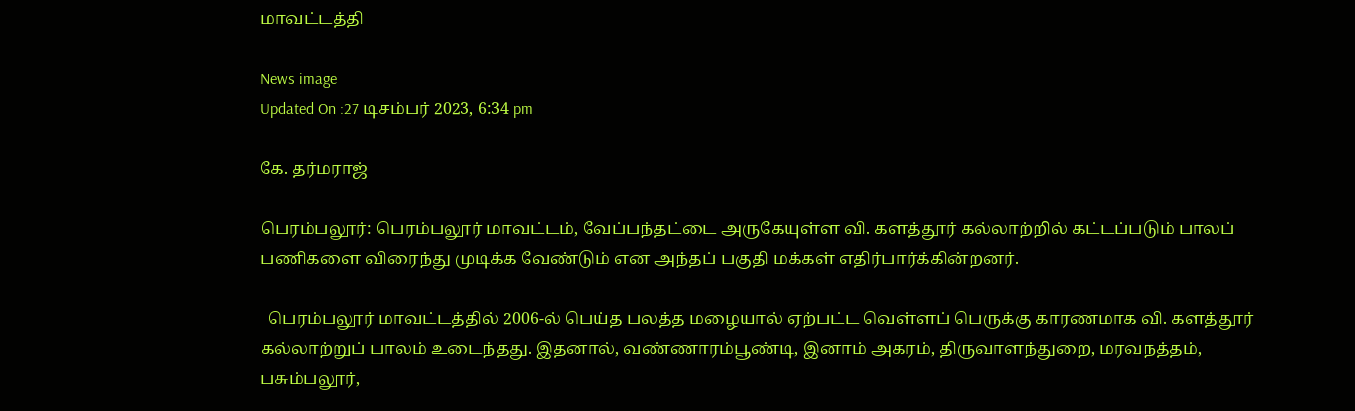மாவட்டத்தி

News image
Updated On :27 டிசம்பர் 2023, 6:34 pm

கே. தர்மராஜ்

பெரம்பலூர்: பெரம்பலூர் மாவட்டம், வேப்பந்தட்டை அருகேயுள்ள வி. களத்தூர் கல்லாற்றில் கட்டப்படும் பாலப் பணிகளை விரைந்து முடிக்க வேண்டும் என அந்தப் பகுதி மக்கள் எதிர்பார்க்கின்றனர்.

  பெரம்பலூர் மாவட்டத்தில் 2006-ல் பெய்த பலத்த மழையால் ஏற்பட்ட வெள்ளப் பெருக்கு காரணமாக வி. களத்தூர் கல்லாற்றுப் பாலம் உடைந்தது. இதனால், வண்ணாரம்பூண்டி, இனாம் அகரம், திருவாளந்துறை, மரவநத்தம்,  பசும்பலூர்,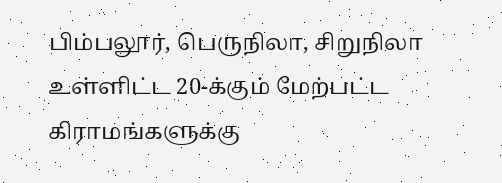பிம்பலூர், பெருநிலா, சிறுநிலா உள்ளிட்ட 20-க்கும் மேற்பட்ட கிராமங்களுக்கு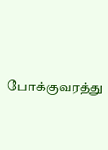போக்குவரத்து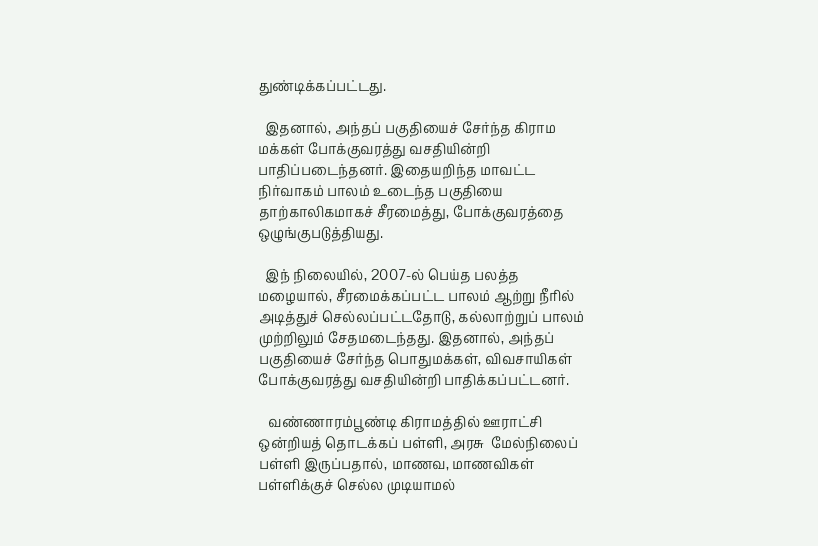துண்டிக்கப்பட்டது.

  இதனால், அந்தப் பகுதியைச் சேர்ந்த கிராம மக்கள் போக்குவரத்து வசதியின்றி பாதிப்படைந்தனர். இதையறிந்த மாவட்ட  நிர்வாகம் பாலம் உடைந்த பகுதியை தாற்காலிகமாகச் சீரமைத்து, போக்குவரத்தை ஒழுங்குபடுத்தியது.

  இந் நிலையில், 2007-ல் பெய்த பலத்த மழையால், சீரமைக்கப்பட்ட பாலம் ஆற்று நீரில் அடித்துச் செல்லப்பட்டதோடு, கல்லாற்றுப் பாலம் முற்றிலும் சேதமடைந்தது. இதனால், அந்தப் பகுதியைச் சேர்ந்த பொதுமக்கள், விவசாயிகள் போக்குவரத்து வசதியின்றி பாதிக்கப்பட்டனர்.

   வண்ணாரம்பூண்டி கிராமத்தில் ஊராட்சி ஒன்றியத் தொடக்கப் பள்ளி, அரசு  மேல்நிலைப் பள்ளி இருப்பதால், மாணவ, மாணவிகள் பள்ளிக்குச் செல்ல முடியாமல்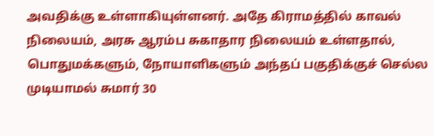அவதிக்கு உள்ளாகியுள்ளனர். அதே கிராமத்தில் காவல் நிலையம், அரசு ஆரம்ப சுகாதார நிலையம் உள்ளதால், பொதுமக்களும், நோயாளிகளும் அந்தப் பகுதிக்குச் செல்ல முடியாமல் சுமார் 30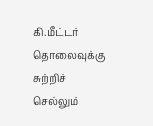கி.மீட்டர் தொலைவுக்கு சுற்றிச் செல்லும்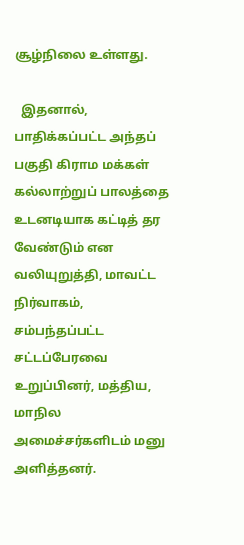சூழ்நிலை உள்ளது.

  இதனால், பாதிக்கப்பட்ட அந்தப் பகுதி கிராம மக்கள் கல்லாற்றுப் பாலத்தை உடனடியாக கட்டித் தர வேண்டும் என வலியுறுத்தி, மாவட்ட நிர்வாகம், சம்பந்தப்பட்ட சட்டப்பேரவை உறுப்பினர், மத்திய, மாநில அமைச்சர்களிடம் மனு அளித்தனர்.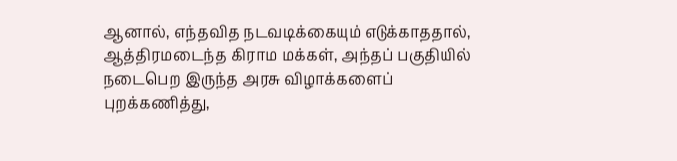ஆனால், எந்தவித நடவடிக்கையும் எடுக்காததால், ஆத்திரமடைந்த கிராம மக்கள், அந்தப் பகுதியில் நடைபெற இருந்த அரசு விழாக்களைப் புறக்கணித்து,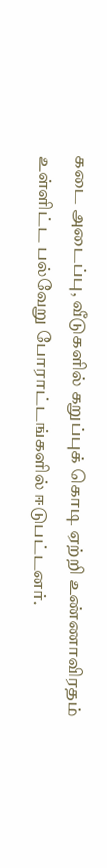கடை அடைப்பு, வீடுகளில் கறுப்புக் கொடி ஏற்றி உண்ணாவிரதம் உள்ளிட்ட பல்வேறு போராட்டங்களில் ஈடுபட்டனர்.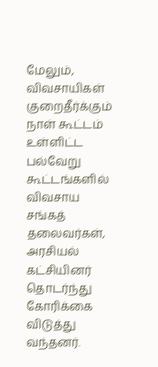மேலும், விவசாயிகள் குறைதீர்க்கும் நாள் கூட்டம் உள்ளிட்ட பல்வேறு கூட்டங்களில் விவசாய சங்கத் தலைவர்கள், அரசியல் கட்சியினர் தொடர்ந்து கோரிக்கை விடுத்து வந்தனர்.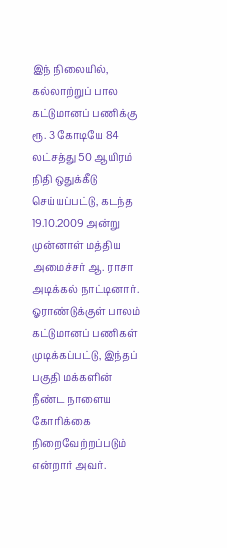இந் நிலையில், கல்லாற்றுப் பால கட்டுமானப் பணிக்கு ரூ. 3 கோடியே 84 லட்சத்து 50 ஆயிரம் நிதி ஒதுக்கீடு செய்யப்பட்டு, கடந்த 19.10.2009 அன்று முன்னாள் மத்திய அமைச்சர் ஆ. ராசா அடிக்கல் நாட்டினார். ஓராண்டுக்குள் பாலம் கட்டுமானப் பணிகள் முடிக்கப்பட்டு, இந்தப் பகுதி மக்களின் நீண்ட நாளைய கோரிக்கை நிறைவேற்றப்படும் என்றார் அவர்.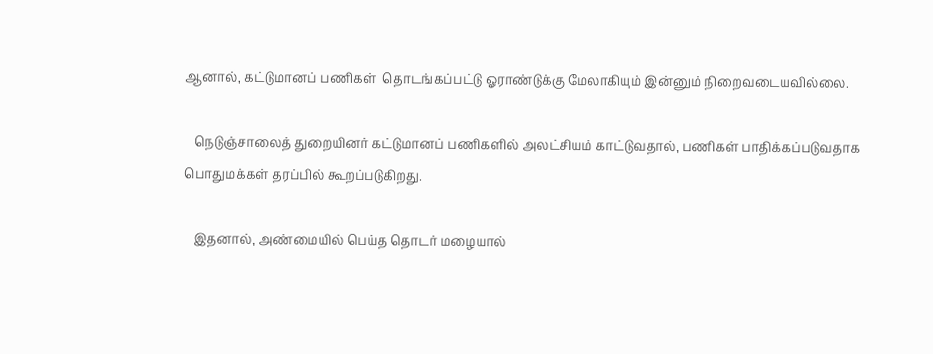ஆனால், கட்டுமானப் பணிகள்  தொடங்கப்பட்டு ஓராண்டுக்கு மேலாகியும் இன்னும் நிறைவடையவில்லை.

   நெடுஞ்சாலைத் துறையினர் கட்டுமானப் பணிகளில் அலட்சியம் காட்டுவதால், பணிகள் பாதிக்கப்படுவதாக பொதுமக்கள் தரப்பில் கூறப்படுகிறது.

   இதனால், அண்மையில் பெய்த தொடர் மழையால்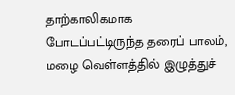தாற்காலிகமாக போடப்பட்டிருந்த தரைப் பாலம், மழை வெள்ளத்தில் இழுத்துச்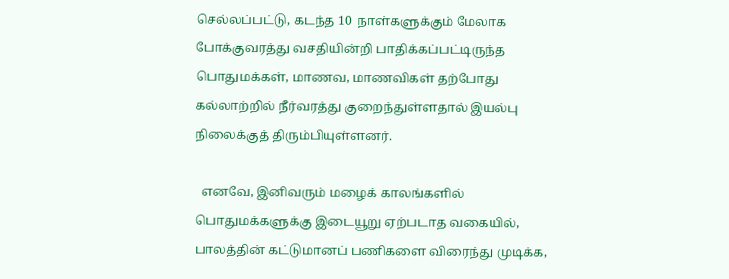செல்லப்பட்டு, கடந்த 10  நாள்களுக்கும் மேலாக போக்குவரத்து வசதியின்றி பாதிக்கப்பட்டிருந்த பொதுமக்கள், மாணவ, மாணவிகள் தற்போது கல்லாற்றில் நீர்வரத்து குறைந்துள்ளதால் இயல்பு  நிலைக்குத் திரும்பியுள்ளனர்.

  எனவே, இனிவரும் மழைக் காலங்களில் பொதுமக்களுக்கு இடையூறு ஏற்படாத வகையில், பாலத்தின் கட்டுமானப் பணிகளை விரைந்து முடிக்க,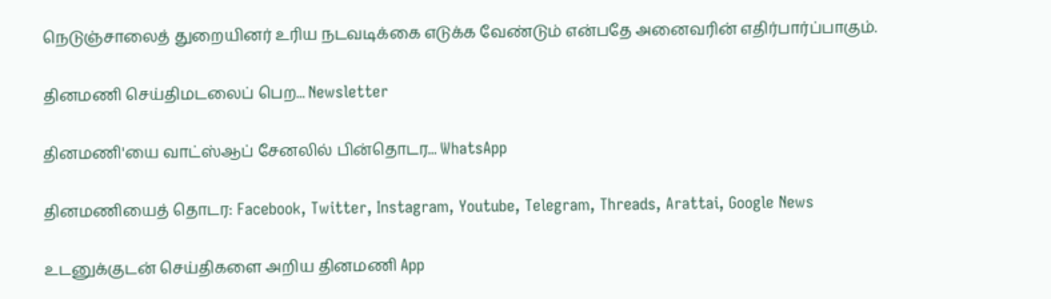நெடுஞ்சாலைத் துறையினர் உரிய நடவடிக்கை எடுக்க வேண்டும் என்பதே அனைவரின் எதிர்பார்ப்பாகும்.

தினமணி செய்திமடலைப் பெற... Newsletter

தினமணி'யை வாட்ஸ்ஆப் சேனலில் பின்தொடர... WhatsApp

தினமணியைத் தொடர: Facebook, Twitter, Instagram, Youtube, Telegram, Threads, Arattai, Google News

உடனுக்குடன் செய்திகளை அறிய தினமணி App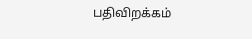பதிவிறக்கம்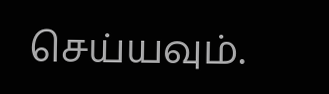செய்யவும்.